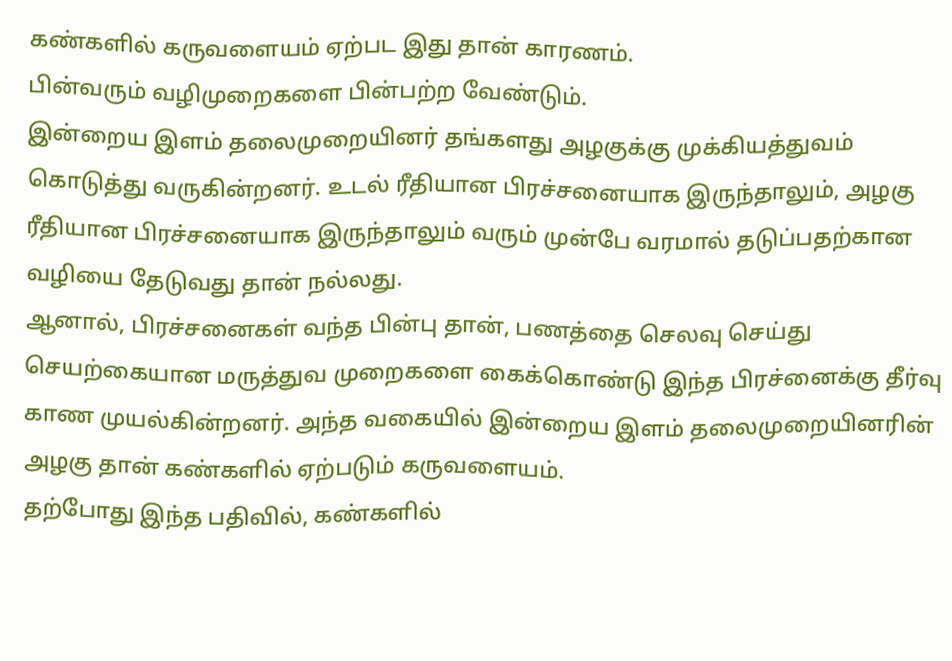கண்களில் கருவளையம் ஏற்பட இது தான் காரணம்.
பின்வரும் வழிமுறைகளை பின்பற்ற வேண்டும்.
இன்றைய இளம் தலைமுறையினர் தங்களது அழகுக்கு முக்கியத்துவம் கொடுத்து வருகின்றனர். உடல் ரீதியான பிரச்சனையாக இருந்தாலும், அழகு ரீதியான பிரச்சனையாக இருந்தாலும் வரும் முன்பே வரமால் தடுப்பதற்கான வழியை தேடுவது தான் நல்லது.
ஆனால், பிரச்சனைகள் வந்த பின்பு தான், பணத்தை செலவு செய்து செயற்கையான மருத்துவ முறைகளை கைக்கொண்டு இந்த பிரச்னைக்கு தீர்வு காண முயல்கின்றனர். அந்த வகையில் இன்றைய இளம் தலைமுறையினரின் அழகு தான் கண்களில் ஏற்படும் கருவளையம்.
தற்போது இந்த பதிவில், கண்களில்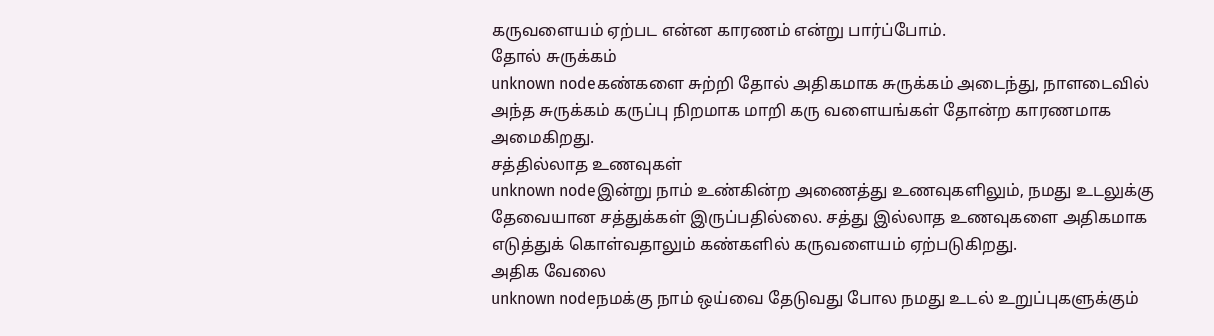கருவளையம் ஏற்பட என்ன காரணம் என்று பார்ப்போம்.
தோல் சுருக்கம்
unknown nodeகண்களை சுற்றி தோல் அதிகமாக சுருக்கம் அடைந்து, நாளடைவில் அந்த சுருக்கம் கருப்பு நிறமாக மாறி கரு வளையங்கள் தோன்ற காரணமாக அமைகிறது.
சத்தில்லாத உணவுகள்
unknown nodeஇன்று நாம் உண்கின்ற அணைத்து உணவுகளிலும், நமது உடலுக்கு தேவையான சத்துக்கள் இருப்பதில்லை. சத்து இல்லாத உணவுகளை அதிகமாக எடுத்துக் கொள்வதாலும் கண்களில் கருவளையம் ஏற்படுகிறது.
அதிக வேலை
unknown nodeநமக்கு நாம் ஒய்வை தேடுவது போல நமது உடல் உறுப்புகளுக்கும்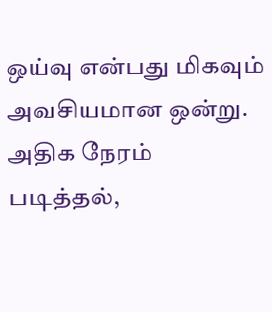ஒய்வு என்பது மிகவும் அவசியமான ஒன்று. அதிக நேரம் படித்தல்,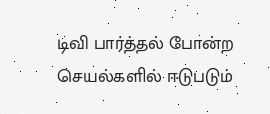டிவி பார்த்தல் போன்ற செயல்களில் ஈடுபடும்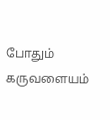போதும் கருவளையம்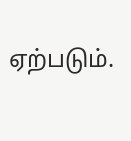ஏற்படும்.